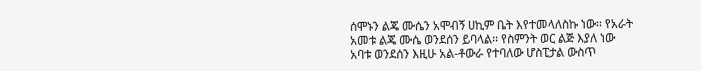ሰሞኑን ልጄ ሙሴን አሞብኝ ሀኪም ቤት እየተመላለስኩ ነው፡፡ የአራት አመቱ ልጄ ሙሴ ወንደሰን ይባላል፡፡ የስምንት ወር ልጅ እያለ ነው አባቱ ወንደሰን እዚሁ አል-ቶውራ የተባለው ሆስፒታል ውስጥ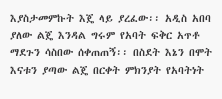እያስታመምኩት እጄ ላይ ያረፈው፡፡ አዲስ አበባ ያለው ልጄ እንዳል ግሩም የአባት ፍቅር አጥቶ ማደጉን ሳስበው ሰቀጠጠኝ፡፡ በስደት እኔን በሞት እናቱን ያጣው ልጄ በርቀት ምክንያት የአባትነት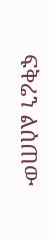ፍቅሬን ልሰጠው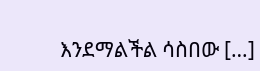እንደማልችል ሳስበው […]